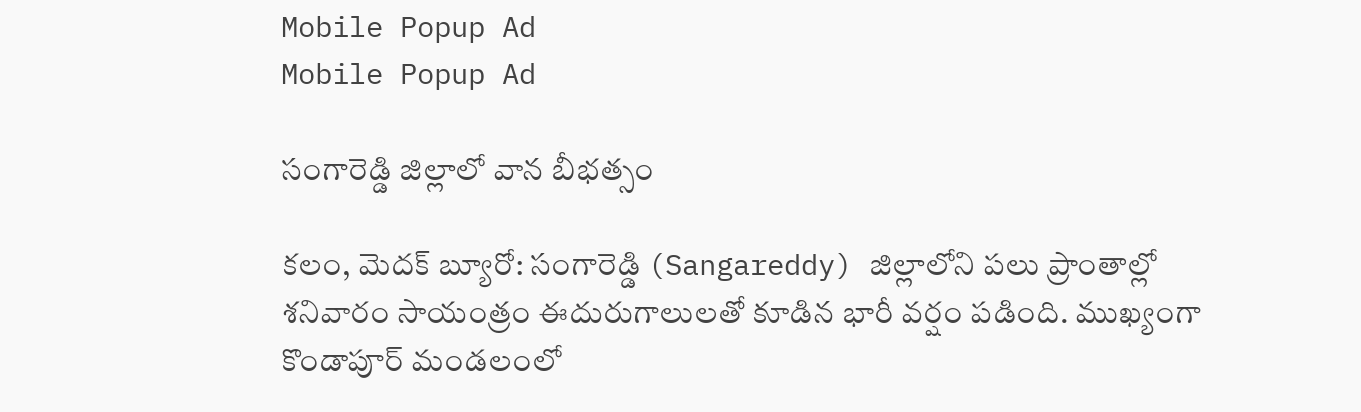Mobile Popup Ad
Mobile Popup Ad

సంగారెడ్డి జిల్లాలో వాన బీభత్సం

కలం, మెదక్ బ్యూరో: సంగారెడ్డి (Sangareddy) జిల్లాలోని పలు ప్రాంతాల్లో శనివారం సాయంత్రం ఈదురుగాలులతో కూడిన భారీ వర్షం పడింది. ముఖ్యంగా కొండాపూర్ మండలంలో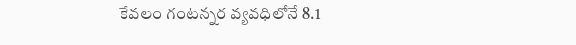కేవలం గంటన్నర వ్యవధిలోనే 8.1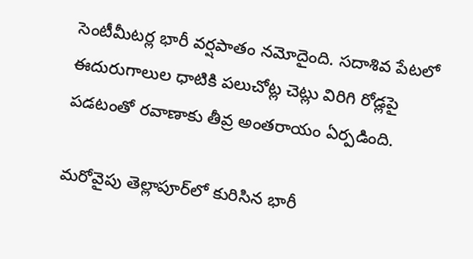సెంటీమీటర్ల భారీ వర్షపాతం నమోదైంది. సదాశివ పేటలో ఈదురుగాలుల ధాటికి పలుచోట్ల చెట్లు విరిగి రోడ్లపై పడటంతో రవాణాకు తీవ్ర అంతరాయం ఏర్పడింది.

మరోవైపు తెల్లాపూర్‌లో కురిసిన భారీ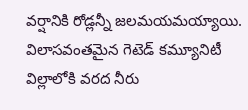వర్షానికి రోడ్లన్నీ జలమయమయ్యాయి. విలాసవంతమైన గెటెడ్ కమ్యూనిటీ విల్లాలోకి వరద నీరు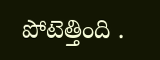పోటెత్తింది .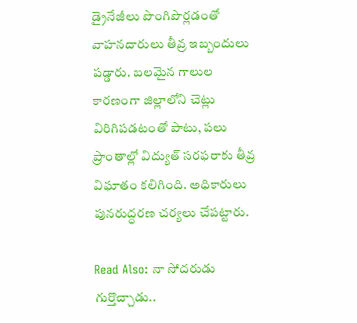డ్రైనేజీలు పొంగిపొర్లడంతో వాహనదారులు తీవ్ర ఇబ్బందులు పడ్డారు. బలమైన గాలుల కారణంగా జిల్లాలోని చెట్లు విరిగిపడటంతో పాటు, పలు ప్రాంతాల్లో విద్యుత్ సరఫరాకు తీవ్ర విఘాతం కలిగింది. అధికారులు పునరుద్ధరణ చర్యలు చేపట్టారు.

Read Also: నా సోదరుడు గుర్తొచ్చాడు..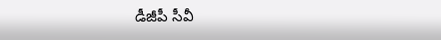డీజీపీ సీవీ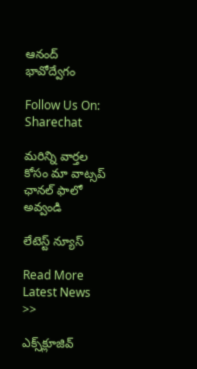ఆనంద్ భావోద్వేగం

Follow Us On: Sharechat

మ‌రిన్ని వార్త‌ల కోసం మా వాట్స‌ప్ ఛాన‌ల్ ఫాలో అవ్వండి

లేటెస్ట్ న్యూస్‌

Read More Latest News >>

ఎక్స్‌క్లూజివ్‌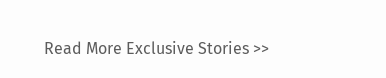Read More Exclusive Stories >>